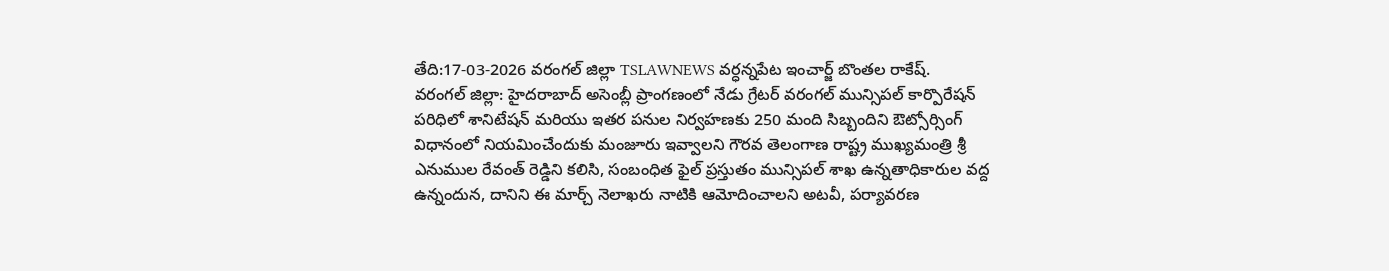తేది:17-03-2026 వరంగల్ జిల్లా TSLAWNEWS వర్ధన్నపేట ఇంచార్జ్ బొంతల రాకేష్.
వరంగల్ జిల్లా: హైదరాబాద్ అసెంబ్లీ ప్రాంగణంలో నేడు గ్రేటర్ వరంగల్ మున్సిపల్ కార్పొరేషన్ పరిధిలో శానిటేషన్ మరియు ఇతర పనుల నిర్వహణకు 250 మంది సిబ్బందిని ఔట్సోర్సింగ్ విధానంలో నియమించేందుకు మంజూరు ఇవ్వాలని గౌరవ తెలంగాణ రాష్ట్ర ముఖ్యమంత్రి శ్రీ ఎనుముల రేవంత్ రెడ్డిని కలిసి, సంబంధిత ఫైల్ ప్రస్తుతం మున్సిపల్ శాఖ ఉన్నతాధికారుల వద్ద ఉన్నందున, దానిని ఈ మార్చ్ నెలాఖరు నాటికి ఆమోదించాలని అటవీ, పర్యావరణ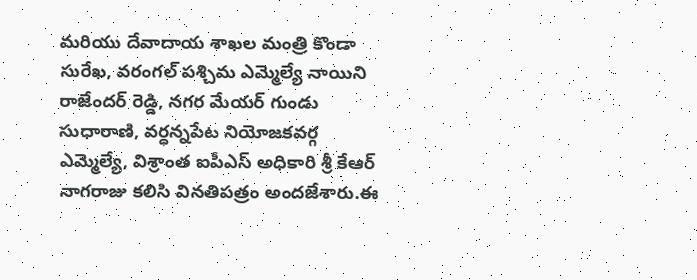మరియు దేవాదాయ శాఖల మంత్రి కొండా సురేఖ, వరంగల్ పశ్చిమ ఎమ్మెల్యే నాయిని రాజేందర్ రెడ్డి, నగర మేయర్ గుండు సుధారాణి, వర్ధన్నపేట నియోజకవర్గ ఎమ్మెల్యే, విశ్రాంత ఐపీఎస్ అధికారి శ్రీ కేఆర్ నాగరాజు కలిసి వినతిపత్రం అందజేశారు.ఈ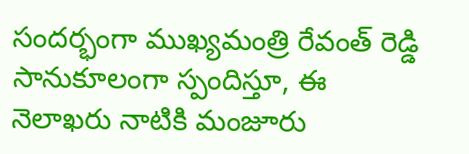సందర్భంగా ముఖ్యమంత్రి రేవంత్ రెడ్డి సానుకూలంగా స్పందిస్తూ, ఈ నెలాఖరు నాటికి మంజూరు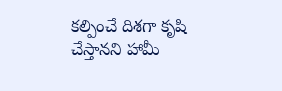కల్పించే దిశగా కృషి చేస్తానని హామీ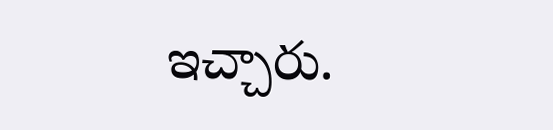ఇచ్చారు.